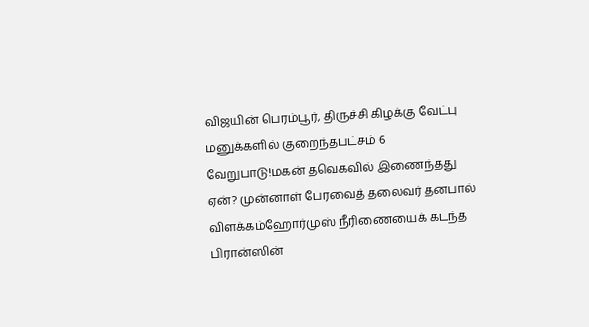விஜயின் பெரம்பூர், திருச்சி கிழக்கு வேட்பு மனுக்களில் குறைந்தபட்சம் 6 வேறுபாடு!மகன் தவெகவில் இணைந்தது ஏன்? முன்னாள் பேரவைத் தலைவர் தனபால் விளக்கம்ஹோர்முஸ் நீரிணையைக் கடந்த பிரான்ஸின்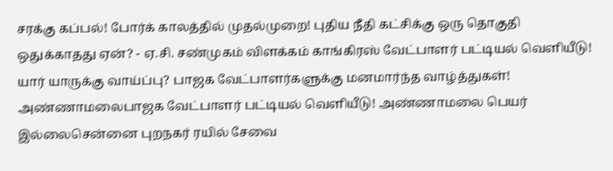சரக்கு கப்பல்! போர்க் காலத்தில் முதல்முறை! புதிய நீதி கட்சிக்கு ஒரு தொகுதி ஒதுக்காதது ஏன்? - ஏ.சி. சண்முகம் விளக்கம் காங்கிரஸ் வேட்பாளர் பட்டியல் வெளியீடு! யார் யாருக்கு வாய்ப்பு? பாஜக வேட்பாளர்களுக்கு மனமார்ந்த வாழ்த்துகள்! அண்ணாமலைபாஜக வேட்பாளர் பட்டியல் வெளியீடு! அண்ணாமலை பெயர் இல்லைசென்னை புறநகர் ரயில் சேவை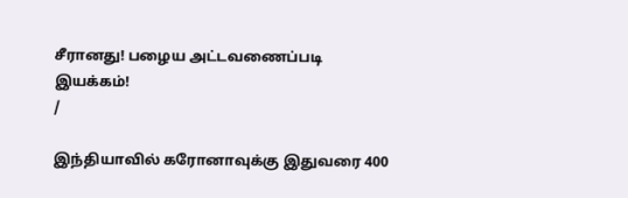சீரானது! பழைய அட்டவணைப்படி இயக்கம்!
/

இந்தியாவில் கரோனாவுக்கு இதுவரை 400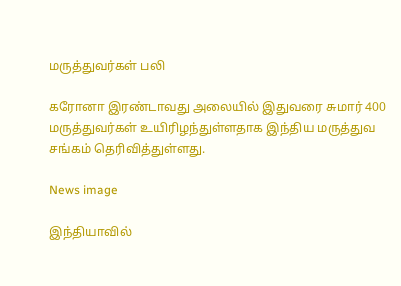மருத்துவர்கள் பலி

கரோனா இரண்டாவது அலையில் இதுவரை சுமார் 400 மருத்துவர்கள் உயிரிழந்துள்ளதாக இந்திய மருத்துவ சங்கம் தெரிவித்துள்ளது.

News image

இந்தியாவில்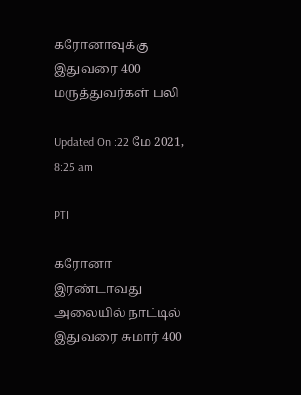கரோனாவுக்கு இதுவரை 400 மருத்துவர்கள் பலி

Updated On :22 மே 2021, 8:25 am

PTI

கரோனா இரண்டாவது அலையில் நாட்டில் இதுவரை சுமார் 400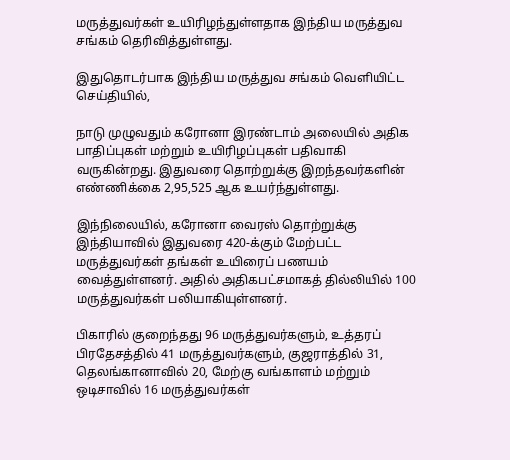மருத்துவர்கள் உயிரிழந்துள்ளதாக இந்திய மருத்துவ சங்கம் தெரிவித்துள்ளது.

இதுதொடர்பாக இந்திய மருத்துவ சங்கம் வெளியிட்ட செய்தியில்,

நாடு முழுவதும் கரோனா இரண்டாம் அலையில் அதிக பாதிப்புகள் மற்றும் உயிரிழப்புகள் பதிவாகி வருகின்றது. இதுவரை தொற்றுக்கு இறந்தவர்களின் எண்ணிக்கை 2,95,525 ஆக உயர்ந்துள்ளது.

இந்நிலையில், கரோனா வைரஸ் தொற்றுக்கு இந்தியாவில் இதுவரை 420-க்கும் மேற்பட்ட மருத்துவர்கள் தங்கள் உயிரைப் பணயம் வைத்துள்ளனர். அதில் அதிகபட்சமாகத் தில்லியில் 100 மருத்துவர்கள் பலியாகியுள்ளனர்.

பிகாரில் குறைந்தது 96 மருத்துவர்களும், உத்தரப் பிரதேசத்தில் 41 மருத்துவர்களும், குஜராத்தில் 31, தெலங்கானாவில் 20, மேற்கு வங்காளம் மற்றும் ஒடிசாவில் 16 மருத்துவர்கள்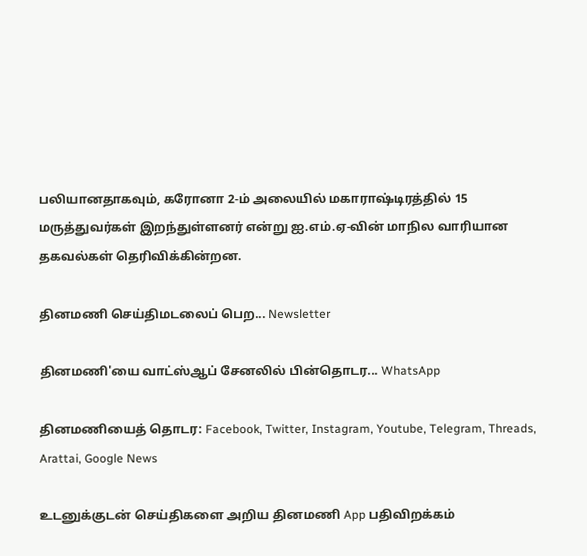பலியானதாகவும், கரோனா 2-ம் அலையில் மகாராஷ்டிரத்தில் 15 மருத்துவர்கள் இறந்துள்ளனர் என்று ஐ.எம்.ஏ-வின் மாநில வாரியான தகவல்கள் தெரிவிக்கின்றன.

தினமணி செய்திமடலைப் பெற... Newsletter

தினமணி'யை வாட்ஸ்ஆப் சேனலில் பின்தொடர... WhatsApp

தினமணியைத் தொடர: Facebook, Twitter, Instagram, Youtube, Telegram, Threads, Arattai, Google News

உடனுக்குடன் செய்திகளை அறிய தினமணி App பதிவிறக்கம்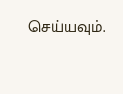செய்யவும்.